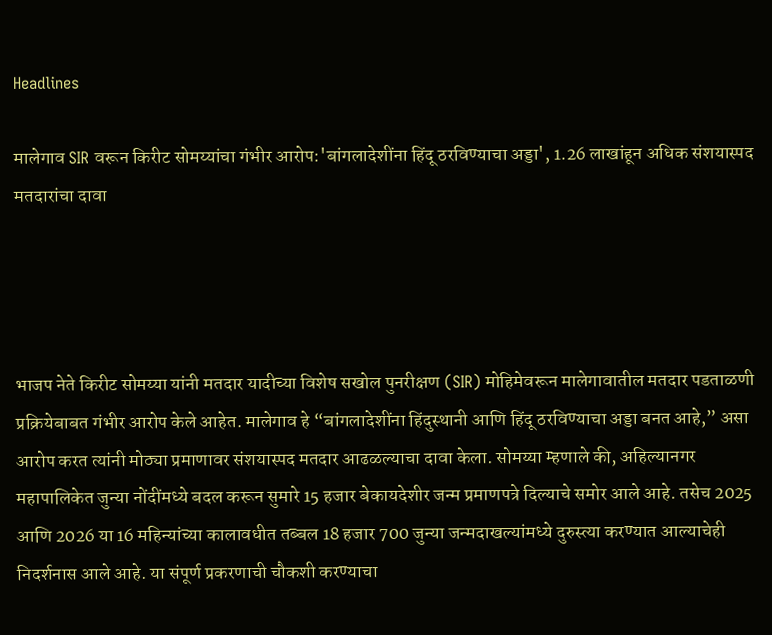Headlines

मालेगाव SIR वरून किरीट सोमय्यांचा गंभीर आरोप:'बांगलादेशींना हिंदू ठरविण्याचा अड्डा', 1.26 लाखांहून अधिक संशयास्पद मतदारांचा दावा




भाजप नेते किरीट सोमय्या यांनी मतदार यादीच्या विशेष सखोल पुनरीक्षण (SIR) मोहिमेवरून मालेगावातील मतदार पडताळणी प्रक्रियेबाबत गंभीर आरोप केले आहेत. मालेगाव हे “बांगलादेशींना हिंदुस्थानी आणि हिंदू ठरविण्याचा अड्डा बनत आहे,” असा आरोप करत त्यांनी मोठ्या प्रमाणावर संशयास्पद मतदार आढळल्याचा दावा केला. सोमय्या म्हणाले की, अहिल्यानगर महापालिकेत जुन्या नोंदींमध्ये बदल करून सुमारे 15 हजार बेकायदेशीर जन्म प्रमाणपत्रे दिल्याचे समोर आले आहे. तसेच 2025 आणि 2026 या 16 महिन्यांच्या कालावधीत तब्बल 18 हजार 700 जुन्या जन्मदाखल्यांमध्ये दुरुस्त्या करण्यात आल्याचेही निदर्शनास आले आहे. या संपूर्ण प्रकरणाची चौकशी करण्याचा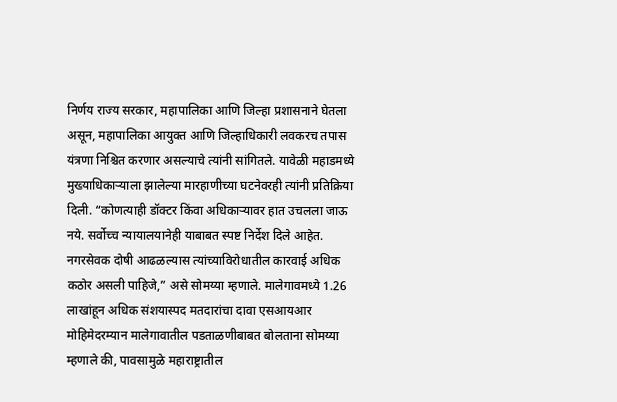निर्णय राज्य सरकार, महापालिका आणि जिल्हा प्रशासनाने घेतला असून, महापालिका आयुक्त आणि जिल्हाधिकारी लवकरच तपास यंत्रणा निश्चित करणार असल्याचे त्यांनी सांगितले. यावेळी महाडमध्ये मुख्याधिकाऱ्याला झालेल्या मारहाणीच्या घटनेवरही त्यांनी प्रतिक्रिया दिली. “कोणत्याही डॉक्टर किंवा अधिकाऱ्यावर हात उचलला जाऊ नये. सर्वोच्च न्यायालयानेही याबाबत स्पष्ट निर्देश दिले आहेत. नगरसेवक दोषी आढळल्यास त्यांच्याविरोधातील कारवाई अधिक कठोर असली पाहिजे,” असे सोमय्या म्हणाले. मालेगावमध्ये 1.26 लाखांहून अधिक संशयास्पद मतदारांचा दावा एसआयआर मोहिमेदरम्यान मालेगावातील पडताळणीबाबत बोलताना सोमय्या म्हणाले की, पावसामुळे महाराष्ट्रातील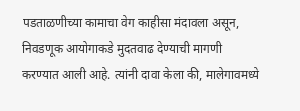पडताळणीच्या कामाचा वेग काहीसा मंदावला असून, निवडणूक आयोगाकडे मुदतवाढ देण्याची मागणी करण्यात आली आहे. त्यांनी दावा केला की, मालेगावमध्ये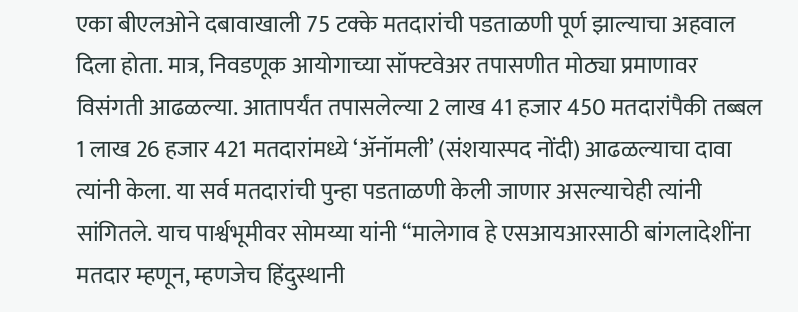एका बीएलओने दबावाखाली 75 टक्के मतदारांची पडताळणी पूर्ण झाल्याचा अहवाल दिला होता. मात्र, निवडणूक आयोगाच्या सॉफ्टवेअर तपासणीत मोठ्या प्रमाणावर विसंगती आढळल्या. आतापर्यंत तपासलेल्या 2 लाख 41 हजार 450 मतदारांपैकी तब्बल 1 लाख 26 हजार 421 मतदारांमध्ये ‘ॲनॉमली’ (संशयास्पद नोंदी) आढळल्याचा दावा त्यांनी केला. या सर्व मतदारांची पुन्हा पडताळणी केली जाणार असल्याचेही त्यांनी सांगितले. याच पार्श्वभूमीवर सोमय्या यांनी “मालेगाव हे एसआयआरसाठी बांगलादेशींना मतदार म्हणून, म्हणजेच हिंदुस्थानी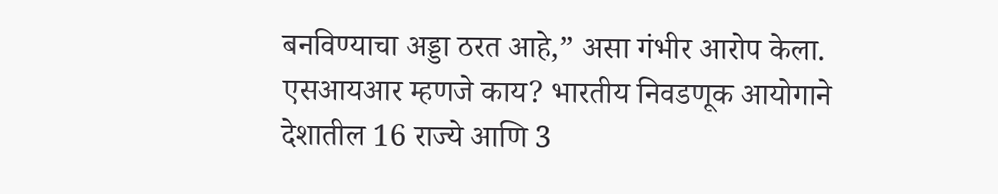बनविण्याचा अड्डा ठरत आहे,” असा गंभीर आरोप केला. एसआयआर म्हणजे काय? भारतीय निवडणूक आयोगाने देशातील 16 राज्ये आणि 3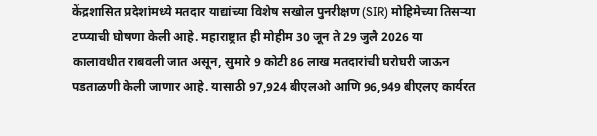केंद्रशासित प्रदेशांमध्ये मतदार याद्यांच्या विशेष सखोल पुनरीक्षण (SIR) मोहिमेच्या तिसऱ्या टप्प्याची घोषणा केली आहे. महाराष्ट्रात ही मोहीम 30 जून ते 29 जुलै 2026 या कालावधीत राबवली जात असून, सुमारे 9 कोटी 86 लाख मतदारांची घरोघरी जाऊन पडताळणी केली जाणार आहे. यासाठी 97,924 बीएलओ आणि 96,949 बीएलए कार्यरत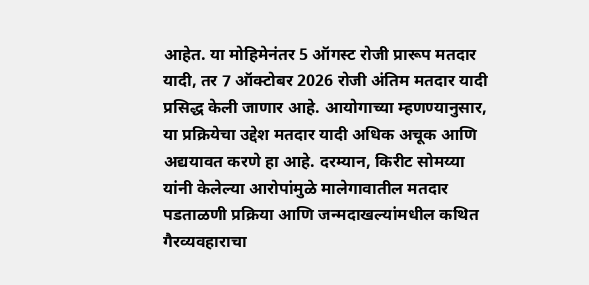आहेत. या मोहिमेनंतर 5 ऑगस्ट रोजी प्रारूप मतदार यादी, तर 7 ऑक्टोबर 2026 रोजी अंतिम मतदार यादी प्रसिद्ध केली जाणार आहे. आयोगाच्या म्हणण्यानुसार, या प्रक्रियेचा उद्देश मतदार यादी अधिक अचूक आणि अद्ययावत करणे हा आहे. दरम्यान, किरीट सोमय्या यांनी केलेल्या आरोपांमुळे मालेगावातील मतदार पडताळणी प्रक्रिया आणि जन्मदाखल्यांमधील कथित गैरव्यवहाराचा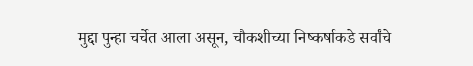मुद्दा पुन्हा चर्चेत आला असून, चौकशीच्या निष्कर्षाकडे सर्वांचे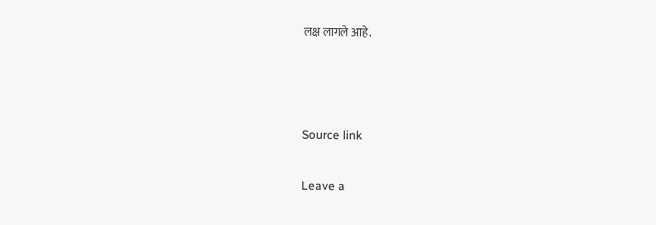लक्ष लागले आहे.



Source link

Leave a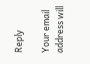Reply

Your email address will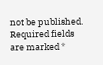not be published. Required fields are marked *